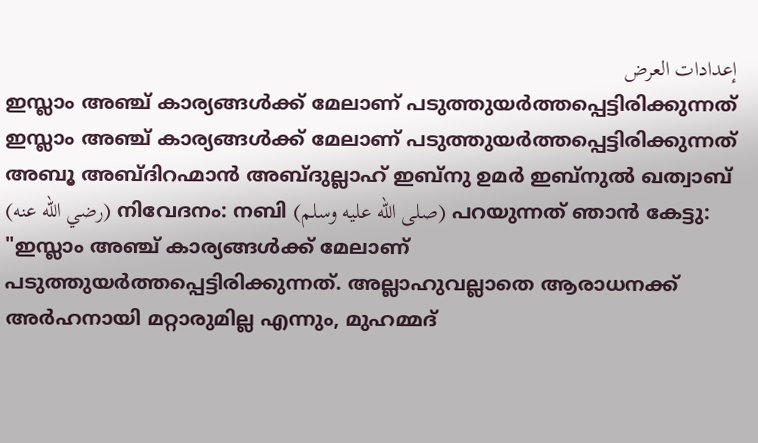إعدادات العرض
ഇസ്ലാം അഞ്ച് കാര്യങ്ങൾക്ക് മേലാണ് പടുത്തുയർത്തപ്പെട്ടിരിക്കുന്നത്
ഇസ്ലാം അഞ്ച് കാര്യങ്ങൾക്ക് മേലാണ് പടുത്തുയർത്തപ്പെട്ടിരിക്കുന്നത്
അബൂ അബ്ദിറഹ്മാൻ അബ്ദുല്ലാഹ് ഇബ്നു ഉമർ ഇബ്നുൽ ഖത്വാബ് (رضي الله عنه) നിവേദനം: നബി (صلى الله عليه وسلم) പറയുന്നത് ഞാൻ കേട്ടു: "ഇസ്ലാം അഞ്ച് കാര്യങ്ങൾക്ക് മേലാണ് പടുത്തുയർത്തപ്പെട്ടിരിക്കുന്നത്. അല്ലാഹുവല്ലാതെ ആരാധനക്ക് അർഹനായി മറ്റാരുമില്ല എന്നും, മുഹമ്മദ്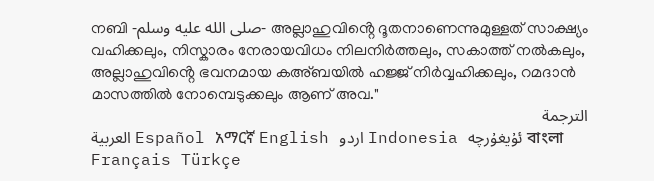നബി -صلى الله عليه وسلم- അല്ലാഹുവിൻ്റെ ദൂതനാണെന്നുമുള്ളത് സാക്ഷ്യം വഹിക്കലും, നിസ്കാരം നേരായവിധം നിലനിർത്തലും, സകാത്ത് നൽകലും, അല്ലാഹുവിൻ്റെ ഭവനമായ കഅ്ബയിൽ ഹജ്ജ് നിർവ്വഹിക്കലും, റമദാൻ മാസത്തിൽ നോമ്പെടുക്കലും ആണ് അവ."
الترجمة
العربية Español አማርኛ English اردو Indonesia ئۇيغۇرچە বাংলা Français Türkçe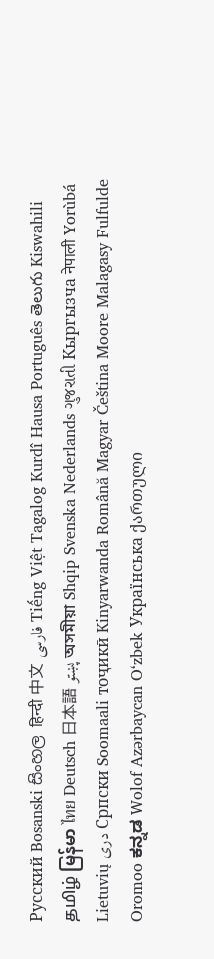Русский Bosanski සිංහල हिन्दी 中文 فارسی Tiếng Việt Tagalog Kurdî Hausa Português తెలుగు Kiswahili தமிழ் မြန်မာ ไทย Deutsch 日本語 پښتو অসমীয়া Shqip Svenska Nederlands ગુજરાતી Кыргызча नेपाली Yorùbá Lietuvių دری Српски Soomaali тоҷикӣ Kinyarwanda Română Magyar Čeština Moore Malagasy Fulfulde Oromoo ಕನ್ನಡ Wolof Azərbaycan O‘zbek Українська ქართული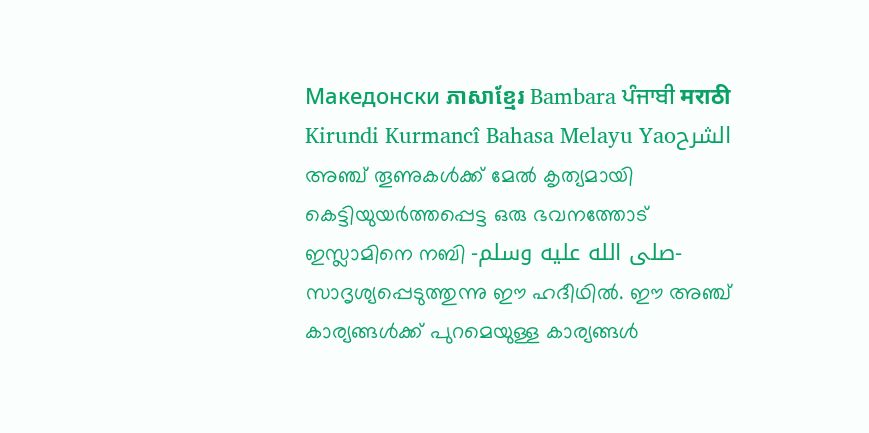Македонски ភាសាខ្មែរ Bambara ਪੰਜਾਬੀ मराठी Kirundi Kurmancî Bahasa Melayu Yaoالشرح
അഞ്ച് തൂണുകൾക്ക് മേൽ കൃത്യമായി കെട്ടിയുയർത്തപ്പെട്ട ഒരു ഭവനത്തോട് ഇസ്ലാമിനെ നബി -صلى الله عليه وسلم- സാദൃശ്യപ്പെടുത്തുന്നു ഈ ഹദീഥിൽ. ഈ അഞ്ച് കാര്യങ്ങൾക്ക് പുറമെയുള്ള കാര്യങ്ങൾ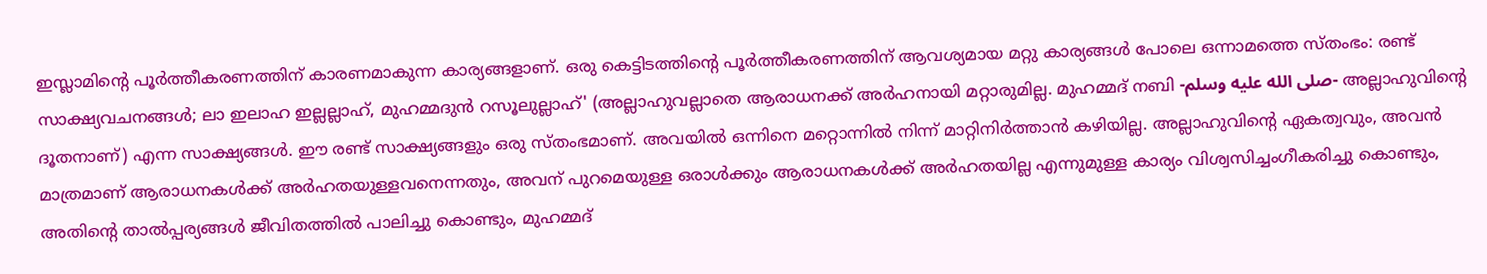ഇസ്ലാമിൻ്റെ പൂർത്തീകരണത്തിന് കാരണമാകുന്ന കാര്യങ്ങളാണ്. ഒരു കെട്ടിടത്തിന്റെ പൂർത്തീകരണത്തിന് ആവശ്യമായ മറ്റു കാര്യങ്ങൾ പോലെ ഒന്നാമത്തെ സ്തംഭം: രണ്ട് സാക്ഷ്യവചനങ്ങൾ; ലാ ഇലാഹ ഇല്ലല്ലാഹ്, മുഹമ്മദുൻ റസൂലുല്ലാഹ്' (അല്ലാഹുവല്ലാതെ ആരാധനക്ക് അർഹനായി മറ്റാരുമില്ല. മുഹമ്മദ് നബി -صلى الله عليه وسلم- അല്ലാഹുവിൻ്റെ ദൂതനാണ്) എന്ന സാക്ഷ്യങ്ങൾ. ഈ രണ്ട് സാക്ഷ്യങ്ങളും ഒരു സ്തംഭമാണ്. അവയിൽ ഒന്നിനെ മറ്റൊന്നിൽ നിന്ന് മാറ്റിനിർത്താൻ കഴിയില്ല. അല്ലാഹുവിൻ്റെ ഏകത്വവും, അവൻ മാത്രമാണ് ആരാധനകൾക്ക് അർഹതയുള്ളവനെന്നതും, അവന് പുറമെയുള്ള ഒരാൾക്കും ആരാധനകൾക്ക് അർഹതയില്ല എന്നുമുള്ള കാര്യം വിശ്വസിച്ചംഗീകരിച്ചു കൊണ്ടും, അതിൻ്റെ താൽപ്പര്യങ്ങൾ ജീവിതത്തിൽ പാലിച്ചു കൊണ്ടും, മുഹമ്മദ്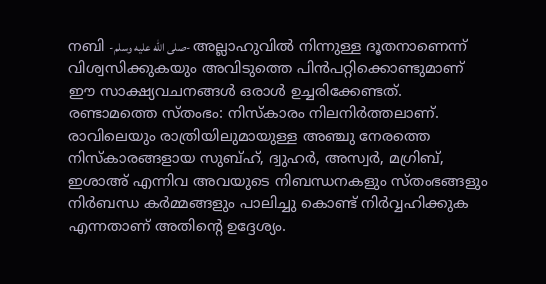നബി -صلى الله عليه وسلم- അല്ലാഹുവിൽ നിന്നുള്ള ദൂതനാണെന്ന് വിശ്വസിക്കുകയും അവിടുത്തെ പിൻപറ്റിക്കൊണ്ടുമാണ് ഈ സാക്ഷ്യവചനങ്ങൾ ഒരാൾ ഉച്ചരിക്കേണ്ടത്. രണ്ടാമത്തെ സ്തംഭം: നിസ്കാരം നിലനിർത്തലാണ്. രാവിലെയും രാത്രിയിലുമായുള്ള അഞ്ചു നേരത്തെ നിസ്കാരങ്ങളായ സുബ്ഹ്, ദ്വുഹർ, അസ്വർ, മഗ്രിബ്, ഇശാഅ് എന്നിവ അവയുടെ നിബന്ധനകളും സ്തംഭങ്ങളും നിർബന്ധ കർമ്മങ്ങളും പാലിച്ചു കൊണ്ട് നിർവ്വഹിക്കുക എന്നതാണ് അതിൻ്റെ ഉദ്ദേശ്യം.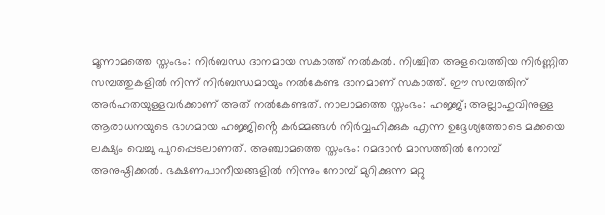മൂന്നാമത്തെ സ്തംഭം: നിർബന്ധ ദാനമായ സകാത്ത് നൽകൽ. നിശ്ചിത അളവെത്തിയ നിർണ്ണിത സമ്പത്തുകളിൽ നിന്ന് നിർബന്ധമായും നൽകേണ്ട ദാനമാണ് സകാത്ത്. ഈ സമ്പത്തിന് അർഹതയുള്ളവർക്കാണ് അത് നൽകേണ്ടത്. നാലാമത്തെ സ്തംഭം: ഹജ്ജ്; അല്ലാഹുവിനുള്ള ആരാധനയുടെ ഭാഗമായ ഹജ്ജിൻ്റെ കർമ്മങ്ങൾ നിർവ്വഹിക്കുക എന്ന ഉദ്ദേശ്യത്തോടെ മക്കയെ ലക്ഷ്യം വെച്ചു പുറപ്പെടലാണത്. അഞ്ചാമത്തെ സ്തംഭം: റമദാൻ മാസത്തിൽ നോമ്പ് അനുഷ്ഠിക്കൽ. ഭക്ഷണപാനീയങ്ങളിൽ നിന്നും നോമ്പ് മുറിക്കുന്ന മറ്റു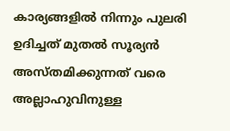കാര്യങ്ങളിൽ നിന്നും പുലരി ഉദിച്ചത് മുതൽ സൂര്യൻ അസ്തമിക്കുന്നത് വരെ അല്ലാഹുവിനുള്ള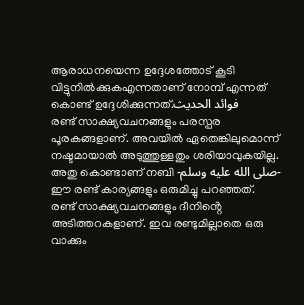ആരാധനയെന്ന ഉദ്ദേശത്തോട് കൂടി വിട്ടുനിൽക്കുകഎന്നതാണ് നോമ്പ് എന്നത് കൊണ്ട് ഉദ്ദേശിക്കുന്നത്.فوائد الحديث
രണ്ട് സാക്ഷ്യവചനങ്ങളും പരസ്പര പൂരകങ്ങളാണ്. അവയിൽ ഏതെങ്കിലുമൊന്ന് നഷ്ടമായാൽ അടുത്തുള്ളതും ശരിയാവുകയില്ല. അതു കൊണ്ടാണ് നബി -صلى الله عليه وسلم- ഈ രണ്ട് കാര്യങ്ങളും ഒരുമിച്ചു പറഞ്ഞത്.
രണ്ട് സാക്ഷ്യവചനങ്ങളും ദീനിൻ്റെ അടിത്തറകളാണ്. ഇവ രണ്ടുമില്ലാതെ ഒരു വാക്കും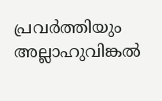പ്രവർത്തിയും അല്ലാഹുവിങ്കൽ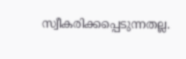സ്വീകരിക്കപ്പെടുന്നതല്ല.